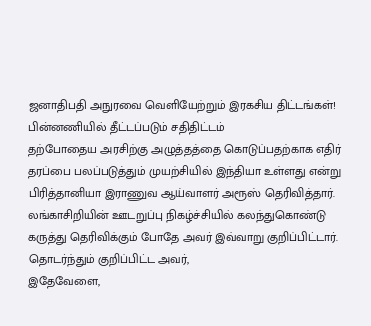ஜனாதிபதி அநுரவை வெளியேற்றும் இரகசிய திட்டங்கள்! பின்னணியில் தீட்டப்படும் சதிதிட்டம்
தற்போதைய அரசிற்கு அழுத்தத்தை கொடுப்பதற்காக எதிர் தரப்பை பலப்படுத்தும் முயற்சியில் இந்தியா உள்ளது என்று பிரித்தானியா இராணுவ ஆய்வாளர் அரூஸ் தெரிவித்தார்.
லங்காசிறியின் ஊடறுப்பு நிகழ்ச்சியில் கலந்துகொண்டு கருத்து தெரிவிக்கும் போதே அவர் இவ்வாறு குறிப்பிட்டார்.
தொடர்ந்தும் குறிப்பிட்ட அவர்,
இதேவேளை,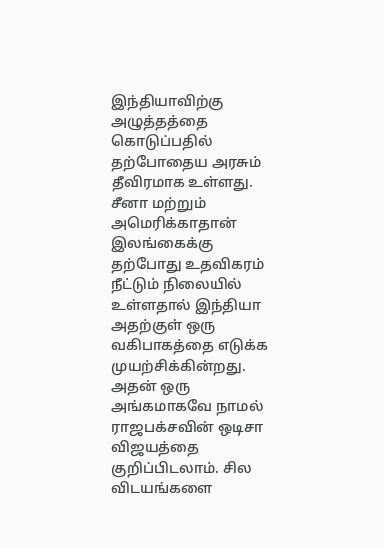இந்தியாவிற்கு அழுத்தத்தை கொடுப்பதில் தற்போதைய அரசும் தீவிரமாக உள்ளது.
சீனா மற்றும் அமெரிக்காதான் இலங்கைக்கு தற்போது உதவிகரம் நீட்டும் நிலையில் உள்ளதால் இந்தியா அதற்குள் ஒரு வகிபாகத்தை எடுக்க முயற்சிக்கின்றது.
அதன் ஒரு அங்கமாகவே நாமல் ராஜபக்சவின் ஒடிசா விஜயத்தை குறிப்பிடலாம். சில விடயங்களை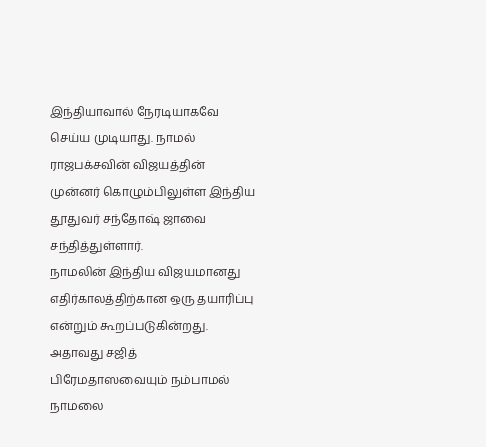இந்தியாவால் நேரடியாகவே செய்ய முடியாது. நாமல் ராஜபக்சவின் விஜயத்தின் முன்னர் கொழும்பிலுள்ள இந்திய தூதுவர் சந்தோஷ் ஜாவை சந்தித்துள்ளார்.
நாமலின் இந்திய விஜயமானது எதிர்காலத்திற்கான ஒரு தயாரிப்பு என்றும் கூறப்படுகின்றது.
அதாவது சஜித் பிரேமதாஸவையும் நம்பாமல் நாமலை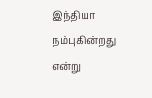இந்தியா நம்புகின்றது என்று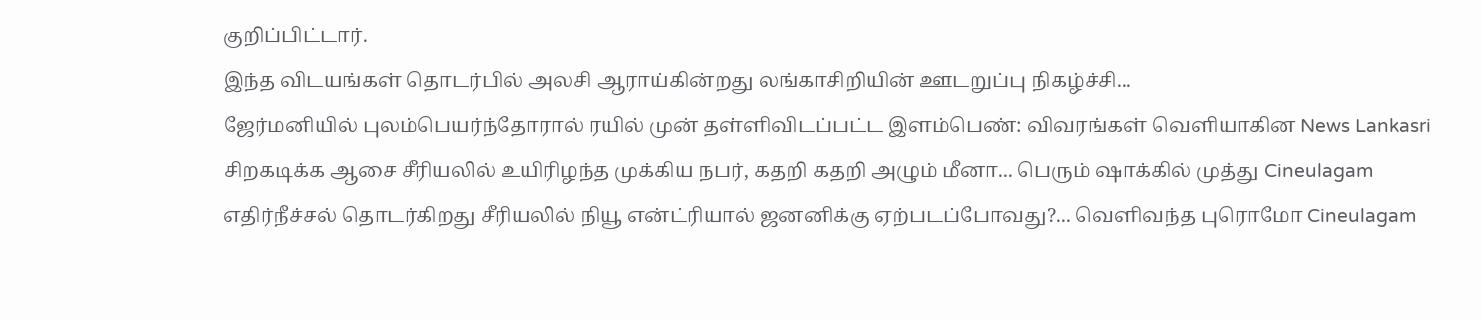குறிப்பிட்டார்.
இந்த விடயங்கள் தொடர்பில் அலசி ஆராய்கின்றது லங்காசிறியின் ஊடறுப்பு நிகழ்ச்சி...
ஜேர்மனியில் புலம்பெயர்ந்தோரால் ரயில் முன் தள்ளிவிடப்பட்ட இளம்பெண்: விவரங்கள் வெளியாகின News Lankasri
சிறகடிக்க ஆசை சீரியலில் உயிரிழந்த முக்கிய நபர், கதறி கதறி அழும் மீனா... பெரும் ஷாக்கில் முத்து Cineulagam
எதிர்நீச்சல் தொடர்கிறது சீரியலில் நியூ என்ட்ரியால் ஜனனிக்கு ஏற்படப்போவது?... வெளிவந்த புரொமோ Cineulagam